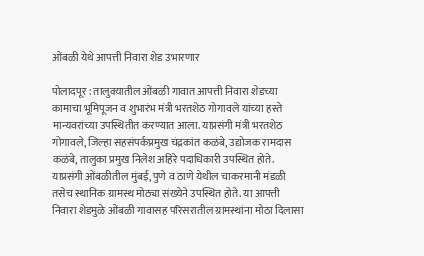ओंबळी येथे आपत्ती निवारा शेड उभारणार

पोलादपूर : तालुक्यातील ओंबळी गावात आपत्ती निवारा शेडच्या कामाचा भूमिपूजन व शुभारंभ मंत्री भरतशेठ गोगावले यांच्या हस्ते मान्यवरांच्या उपस्थितीत करण्यात आला. याप्रसंगी मंत्री भरतशेठ गोगावले, जिल्हा सहसंपर्कप्रमुख चंद्रकांत कळंबे, उद्योजक रामदास कळंबे, तालुका प्रमुख निलेश अहिरे पदाधिकारी उपस्थित होते. याप्रसंगी ओंबळीतील मुंबई, पुणे व ठाणे येथील चाकरमानी मंडळी तसेच स्थानिक ग्रामस्थ मोठ्या संख्येने उपस्थित होते. या आपत्ती निवारा शेडमुळे ओंबळी गावासह परिसरातील ग्रामस्थांना मोठा दिलासा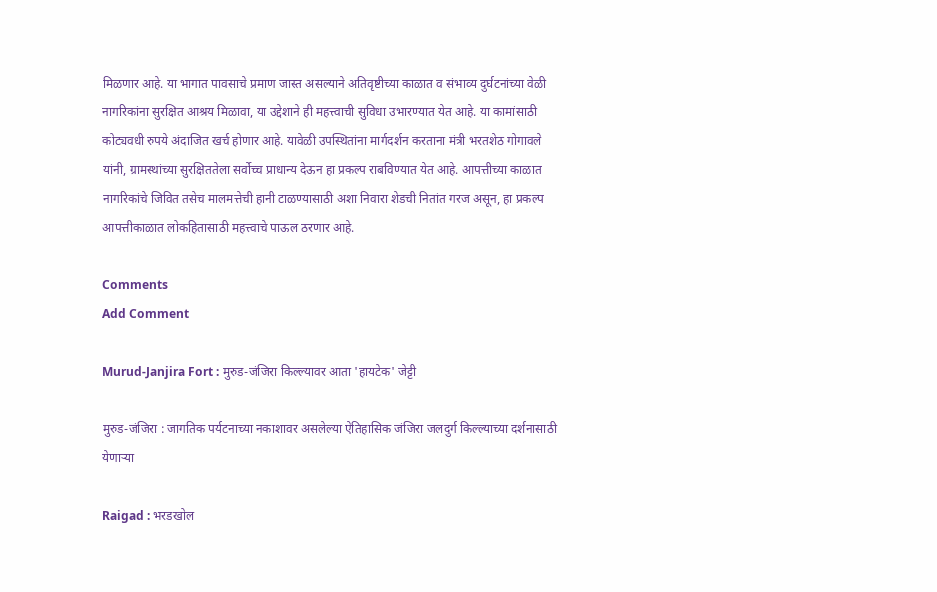मिळणार आहे. या भागात पावसाचे प्रमाण जास्त असल्याने अतिवृष्टीच्या काळात व संभाव्य दुर्घटनांच्या वेळी नागरिकांना सुरक्षित आश्रय मिळावा, या उद्देशाने ही महत्त्वाची सुविधा उभारण्यात येत आहे. या कामांसाठी कोट्यवधी रुपये अंदाजित खर्च होणार आहे. यावेळी उपस्थितांना मार्गदर्शन करताना मंत्री भरतशेठ गोगावले यांनी, ग्रामस्थांच्या सुरक्षिततेला सर्वोच्च प्राधान्य देऊन हा प्रकल्प राबविण्यात येत आहे. आपत्तीच्या काळात नागरिकांचे जिवित तसेच मालमत्तेची हानी टाळण्यासाठी अशा निवारा शेडची नितांत गरज असून, हा प्रकल्प आपत्तीकाळात लोकहितासाठी महत्त्वाचे पाऊल ठरणार आहे.

Comments
Add Comment

Murud-Janjira Fort : मुरुड-जंजिरा किल्ल्यावर आता 'हायटेक' जेट्टी

मुरुड-जंजिरा : जागतिक पर्यटनाच्या नकाशावर असलेल्या ऐतिहासिक जंजिरा जलदुर्ग किल्ल्याच्या दर्शनासाठी येणाऱ्या

Raigad : भरडखोल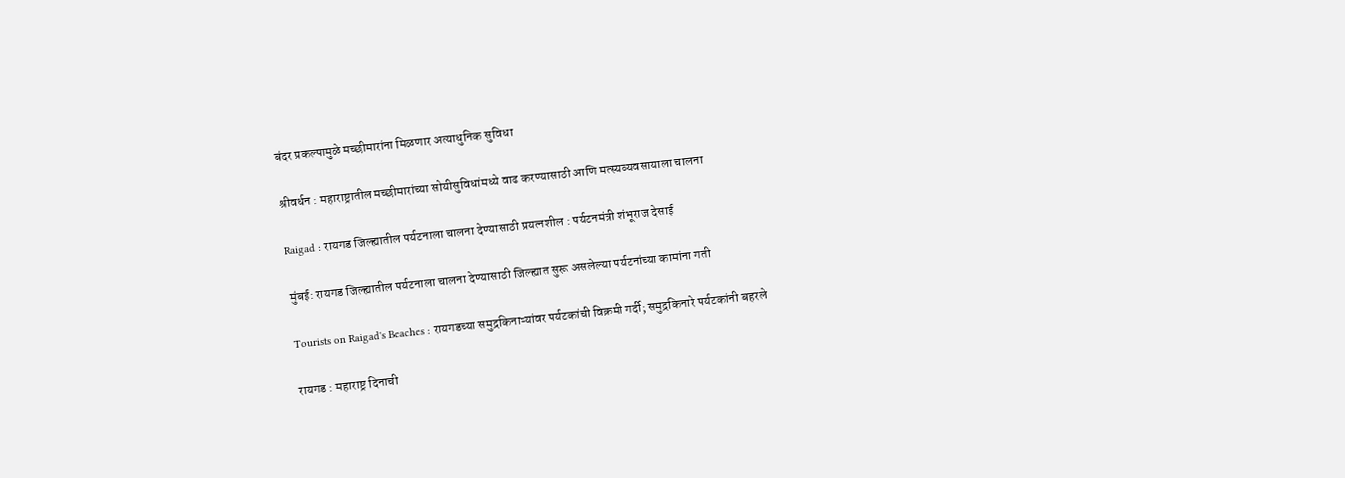बंदर प्रकल्पामुळे मच्छीमारांना मिळणार अत्याधुनिक सुविधा

श्रीवर्धन : महाराष्ट्रातील मच्छीमारांच्या सोयीसुविधांमध्ये वाढ करण्यासाठी आणि मत्स्यव्यवसायाला चालना

Raigad : रायगड जिल्ह्यातील पर्यटनाला चालना देण्यासाठी प्रयत्नशील : पर्यटनमंत्री शंभूराज देसाई

मुंबई: रायगड जिल्ह्यातील पर्यटनाला चालना देण्यासाठी जिल्ह्यात सुरू असलेल्या पर्यटनांच्या कामांना गती

Tourists on Raigad's Beaches : रायगडच्या समुद्रकिनाऱ्यांवर पर्यटकांची विक्रमी गर्दी; समुद्रकिनारे पर्यटकांनी बहरले

रायगड : महाराष्ट्र दिनाची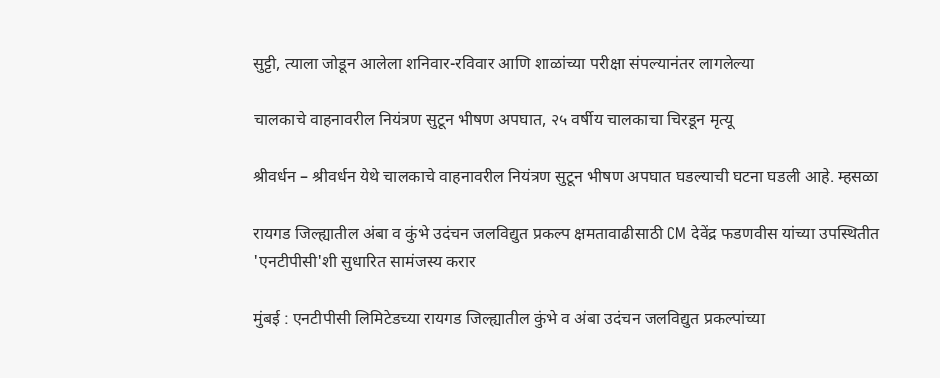सुट्टी, त्याला जोडून आलेला शनिवार-रविवार आणि शाळांच्या परीक्षा संपल्यानंतर लागलेल्या

चालकाचे वाहनावरील नियंत्रण सुटून भीषण अपघात, २५ वर्षीय चालकाचा चिरडून मृत्यू

श्रीवर्धन – श्रीवर्धन येथे चालकाचे वाहनावरील नियंत्रण सुटून भीषण अपघात घडल्याची घटना घडली आहे. म्हसळा

रायगड जिल्ह्यातील अंबा व कुंभे उदंचन जलविद्युत प्रकल्प क्षमतावाढीसाठी CM देवेंद्र फडणवीस यांच्या उपस्थितीत 'एनटीपीसी'शी सुधारित सामंजस्य करार

मुंबई : एनटीपीसी लिमिटेडच्या रायगड जिल्ह्यातील कुंभे व अंबा उदंचन जलविद्युत प्रकल्पांच्या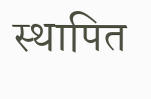स्थापित